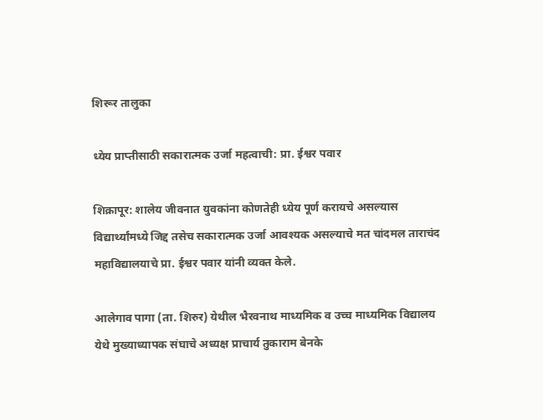शिरूर तालुका

ध्येय प्राप्तीसाठी सकारात्मक उर्जा महत्वाची: प्रा. ईश्वर पवार

शिक्रापूर: शालेय जीवनात युवकांना कोणतेही ध्येय पूर्ण करायचे असल्यास विद्यार्थ्यांमध्ये जिद्द तसेच सकारात्मक उर्जा आवश्यक असल्याचे मत चांदमल ताराचंद महाविद्यालयाचे प्रा. ईश्वर पवार यांनी व्यक्त केले.

आलेगाव पागा (ता. शिरुर) येथील भैरवनाथ माध्यमिक व उच्च माध्यमिक विद्यालय येथे मुख्याध्यापक संघाचे अध्यक्ष प्राचार्य तुकाराम बेनके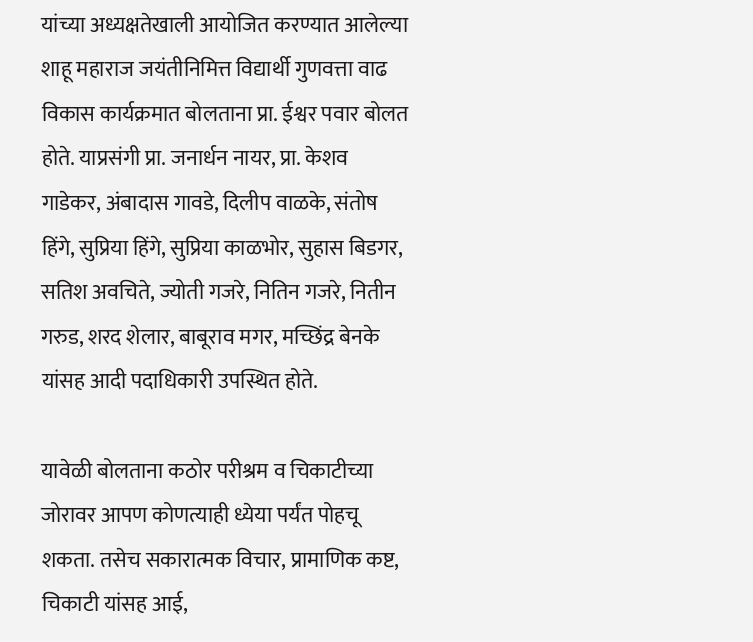यांच्या अध्यक्षतेखाली आयोजित करण्यात आलेल्या शाहू महाराज जयंतीनिमित्त विद्यार्थी गुणवत्ता वाढ विकास कार्यक्रमात बोलताना प्रा. ईश्वर पवार बोलत होते. याप्रसंगी प्रा. जनार्धन नायर, प्रा. केशव गाडेकर, अंबादास गावडे, दिलीप वाळके, संतोष हिंगे, सुप्रिया हिंगे, सुप्रिया काळभोर, सुहास बिडगर, सतिश अवचिते, ज्योती गजरे, नितिन गजरे, नितीन गरुड, शरद शेलार, बाबूराव मगर, मच्छिंद्र बेनके यांसह आदी पदाधिकारी उपस्थित होते.

यावेळी बोलताना कठोर परीश्रम व चिकाटीच्या जोरावर आपण कोणत्याही ध्येया पर्यंत पोहचू शकता. तसेच सकारात्मक विचार, प्रामाणिक कष्ट, चिकाटी यांसह आई,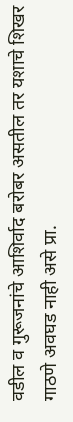वडील व गुरूजनांचे आशिर्वाद बरोबर असतील तर यशाचे शिखर गाठणे अवघड नाही असे प्रा.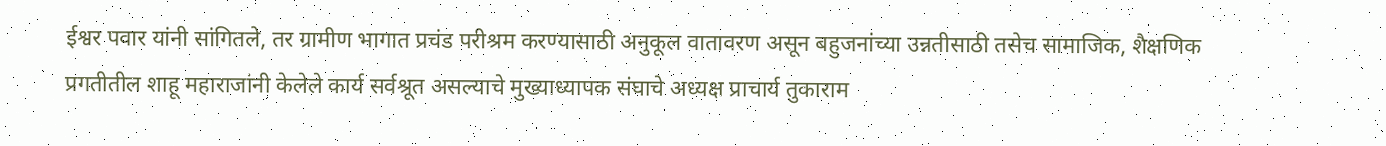ईश्वर पवार यांनी सांगितले, तर ग्रामीण भागात प्रचंड परीश्रम करण्यासाठी अनुकूल वातावरण असून बहुजनांच्या उन्नतीसाठी तसेच सामाजिक, शैक्षणिक प्रगतीतील शाहू महाराजांनी केलेले कार्य सर्वश्रूत असल्याचे मुख्याध्यापक संघाचे अध्यक्ष प्राचार्य तुकाराम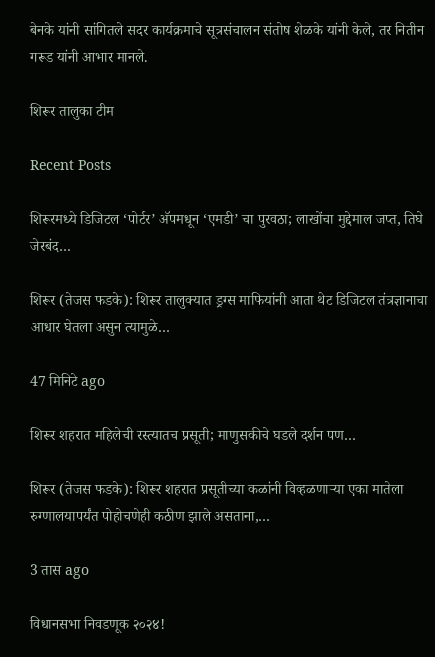बेनके यांनी सांगितले सदर कार्यक्रमाचे सूत्रसंचालन संतोष शेळके यांनी केले, तर नितीन गरूड यांनी आभार मानले.

शिरूर तालुका टीम

Recent Posts

शिरूरमध्ये डिजिटल ‘पोर्टर’ अ‍ॅपमधून ‘एमडी’ चा पुरवठा; लाखोंचा मुद्देमाल जप्त, तिघे जेरबंद…

शिरूर (तेजस फडके): शिरूर तालुक्यात ड्रग्स माफियांनी आता थेट डिजिटल तंत्रज्ञानाचा आधार घेतला असुन त्यामुळे…

47 मिनिटे ago

शिरूर शहरात महिलेची रस्त्यातच प्रसूती; माणुसकीचे घडले दर्शन पण…

शिरूर (तेजस फडके): शिरूर शहरात प्रसूतीच्या कळांनी विव्हळणाऱ्या एका मातेला रुग्णालयापर्यंत पोहोचणेही कठीण झाले असताना,…

3 तास ago

विधानसभा निवडणूक २०२४!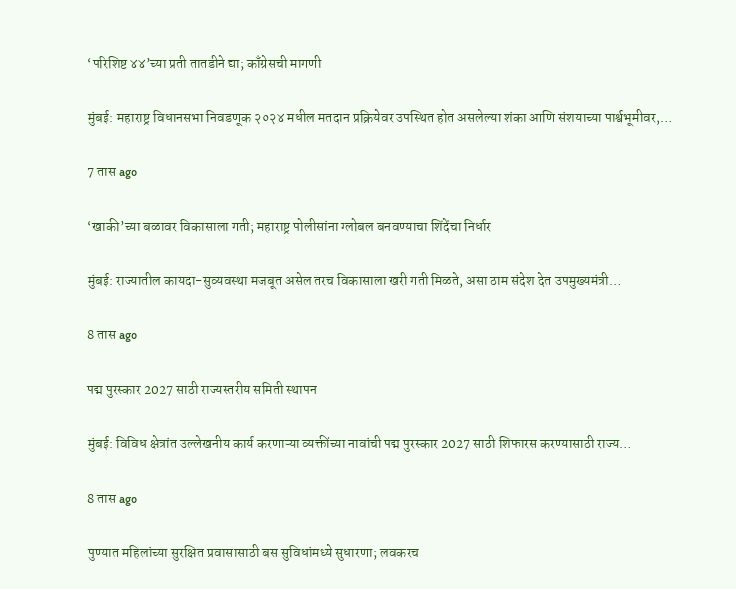‘परिशिष्ट ४४’च्या प्रती तातडीने द्या; काँग्रेसची मागणी

मुंबई: महाराष्ट्र विधानसभा निवडणूक २०२४ मधील मतदान प्रक्रियेवर उपस्थित होत असलेल्या शंका आणि संशयाच्या पार्श्वभूमीवर,…

7 तास ago

‘खाकी’च्या बळावर विकासाला गती; महाराष्ट्र पोलीसांना ग्लोबल बनवण्याचा शिंदेंचा निर्धार

मुंबई: राज्यातील कायदा-सुव्यवस्था मजबूत असेल तरच विकासाला खरी गती मिळते, असा ठाम संदेश देत उपमुख्यमंत्री…

8 तास ago

पद्म पुरस्कार 2027 साठी राज्यस्तरीय समिती स्थापन

मुंबई: विविध क्षेत्रांत उल्लेखनीय कार्य करणाऱ्या व्यक्तींच्या नावांची पद्म पुरस्कार 2027 साठी शिफारस करण्यासाठी राज्य…

8 तास ago

पुण्यात महिलांच्या सुरक्षित प्रवासासाठी बस सुविधांमध्ये सुधारणा; लवकरच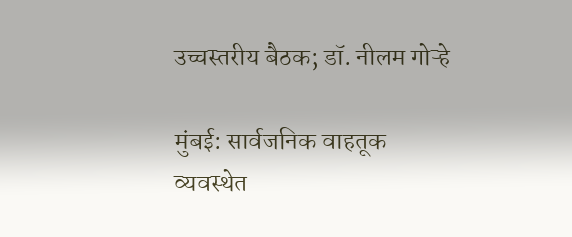उच्चस्तरीय बैठक; डॉ. नीलम गोऱ्हे

मुंबई: सार्वजनिक वाहतूक व्यवस्थेत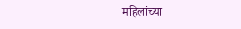महिलांच्या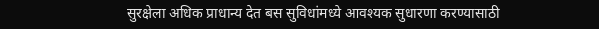सुरक्षेला अधिक प्राधान्य देत बस सुविधांमध्ये आवश्यक सुधारणा करण्यासाठी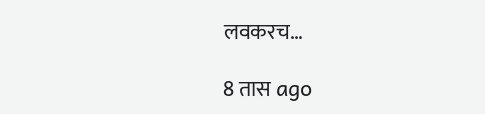लवकरच…

8 तास ago